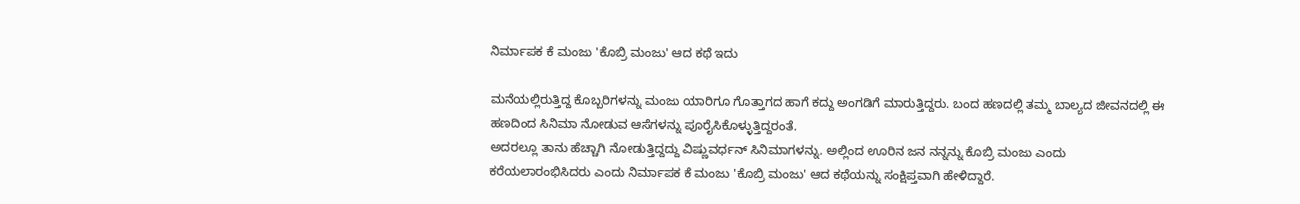ನಿರ್ಮಾಪಕ ಕೆ ಮಂಜು 'ಕೊಬ್ರಿ ಮಂಜು' ಆದ ಕಥೆ ಇದು

ಮನೆಯಲ್ಲಿರುತ್ತಿದ್ದ ಕೊಬ್ಬರಿಗಳನ್ನು ಮಂಜು ಯಾರಿಗೂ ಗೊತ್ತಾಗದ ಹಾಗೆ ಕದ್ದು ಅಂಗಡಿಗೆ ಮಾರುತ್ತಿದ್ದರು. ಬಂದ ಹಣದಲ್ಲಿ ತಮ್ಮ ಬಾಲ್ಯದ ಜೀವನದಲ್ಲಿ ಈ ಹಣದಿಂದ ಸಿನಿಮಾ ನೋಡುವ ಆಸೆಗಳನ್ನು ಪೂರೈಸಿಕೊಳ್ಳುತ್ತಿದ್ದರಂತೆ.
ಅದರಲ್ಲೂ ತಾನು ಹೆಚ್ಚಾಗಿ ನೋಡುತ್ತಿದ್ದದ್ದು ವಿಷ್ಣುವರ್ಧನ್ ಸಿನಿಮಾಗಳನ್ನು. ಅಲ್ಲಿಂದ ಊರಿನ ಜನ ನನ್ನನ್ನು ಕೊಬ್ರಿ ಮಂಜು ಎಂದು ಕರೆಯಲಾರಂಭಿಸಿದರು ಎಂದು ನಿರ್ಮಾಪಕ ಕೆ ಮಂಜು 'ಕೊಬ್ರಿ ಮಂಜು' ಆದ ಕಥೆಯನ್ನು ಸಂಕ್ಷಿಪ್ತವಾಗಿ ಹೇಳಿದ್ದಾರೆ.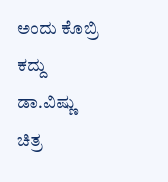ಅಂದು ಕೊಬ್ರಿ ಕದ್ದು ಡಾ.ವಿಷ್ಣು ಚಿತ್ರ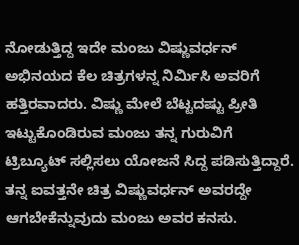ನೋಡುತ್ತಿದ್ದ ಇದೇ ಮಂಜು ವಿಷ್ಣುವರ್ಧನ್ ಅಭಿನಯದ ಕೆಲ ಚಿತ್ರಗಳನ್ನ ನಿರ್ಮಿಸಿ ಅವರಿಗೆ ಹತ್ತಿರವಾದರು. ವಿಷ್ಣು ಮೇಲೆ ಬೆಟ್ಟದಷ್ಟು ಪ್ರೀತಿ ಇಟ್ಟುಕೊಂಡಿರುವ ಮಂಜು ತನ್ನ ಗುರುವಿಗೆ ಟ್ರಿಬ್ಯೂಟ್ ಸಲ್ಲಿಸಲು ಯೋಜನೆ ಸಿದ್ದ ಪಡಿಸುತ್ತಿದ್ದಾರೆ.
ತನ್ನ ಐವತ್ತನೇ ಚಿತ್ರ ವಿಷ್ಣುವರ್ಧನ್ ಅವರದ್ದೇ ಆಗಬೇಕೆನ್ನುವುದು ಮಂಜು ಅವರ ಕನಸು.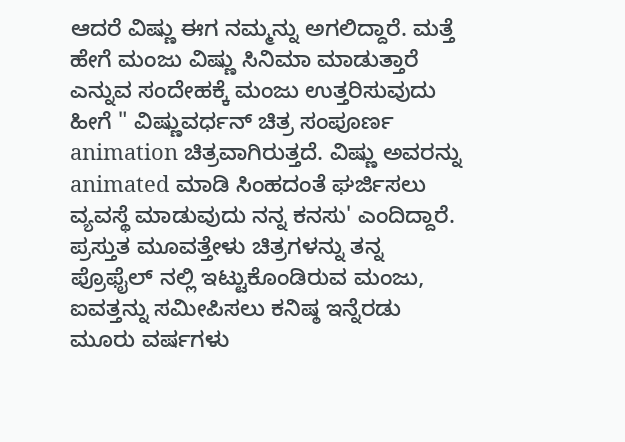ಆದರೆ ವಿಷ್ಣು ಈಗ ನಮ್ಮನ್ನು ಅಗಲಿದ್ದಾರೆ. ಮತ್ತೆ ಹೇಗೆ ಮಂಜು ವಿಷ್ಣು ಸಿನಿಮಾ ಮಾಡುತ್ತಾರೆ ಎನ್ನುವ ಸಂದೇಹಕ್ಕೆ ಮಂಜು ಉತ್ತರಿಸುವುದು ಹೀಗೆ " ವಿಷ್ಣುವರ್ಧನ್ ಚಿತ್ರ ಸಂಪೂರ್ಣ animation ಚಿತ್ರವಾಗಿರುತ್ತದೆ. ವಿಷ್ಣು ಅವರನ್ನು animated ಮಾಡಿ ಸಿಂಹದಂತೆ ಘರ್ಜಿಸಲು ವ್ಯವಸ್ಥೆ ಮಾಡುವುದು ನನ್ನ ಕನಸು' ಎಂದಿದ್ದಾರೆ.
ಪ್ರಸ್ತುತ ಮೂವತ್ತೇಳು ಚಿತ್ರಗಳನ್ನು ತನ್ನ ಪ್ರೊಫೈಲ್ ನಲ್ಲಿ ಇಟ್ಟುಕೊಂಡಿರುವ ಮಂಜು, ಐವತ್ತನ್ನು ಸಮೀಪಿಸಲು ಕನಿಷ್ಠ ಇನ್ನೆರಡು ಮೂರು ವರ್ಷಗಳು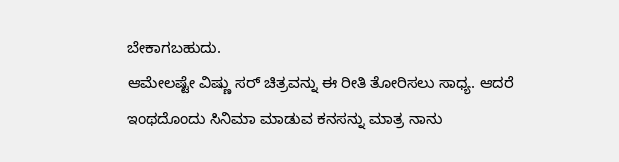ಬೇಕಾಗಬಹುದು.
ಆಮೇಲಷ್ಟೇ ವಿಷ್ಣು ಸರ್ ಚಿತ್ರವನ್ನು ಈ ರೀತಿ ತೋರಿಸಲು ಸಾಧ್ಯ. ಆದರೆ ಇಂಥದೊಂದು ಸಿನಿಮಾ ಮಾಡುವ ಕನಸನ್ನು ಮಾತ್ರ ನಾನು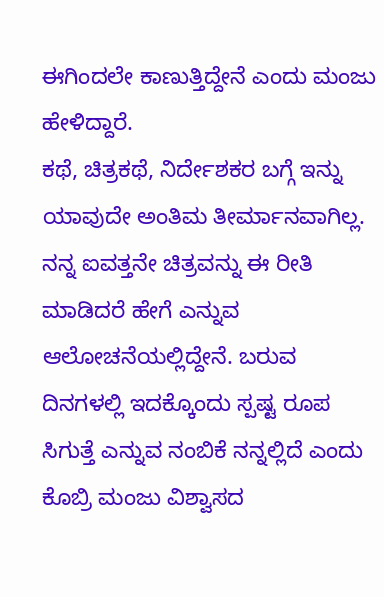ಈಗಿಂದಲೇ ಕಾಣುತ್ತಿದ್ದೇನೆ ಎಂದು ಮಂಜು ಹೇಳಿದ್ದಾರೆ.
ಕಥೆ, ಚಿತ್ರಕಥೆ, ನಿರ್ದೇಶಕರ ಬಗ್ಗೆ ಇನ್ನು ಯಾವುದೇ ಅಂತಿಮ ತೀರ್ಮಾನವಾಗಿಲ್ಲ. ನನ್ನ ಐವತ್ತನೇ ಚಿತ್ರವನ್ನು ಈ ರೀತಿ ಮಾಡಿದರೆ ಹೇಗೆ ಎನ್ನುವ ಆಲೋಚನೆಯಲ್ಲಿದ್ದೇನೆ. ಬರುವ ದಿನಗಳಲ್ಲಿ ಇದಕ್ಕೊಂದು ಸ್ಪಷ್ಟ ರೂಪ ಸಿಗುತ್ತೆ ಎನ್ನುವ ನಂಬಿಕೆ ನನ್ನಲ್ಲಿದೆ ಎಂದು ಕೊಬ್ರಿ ಮಂಜು ವಿಶ್ವಾಸದ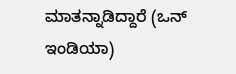ಮಾತನ್ನಾಡಿದ್ದಾರೆ (ಒನ್ ಇಂಡಿಯಾ)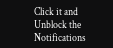Click it and Unblock the Notifications